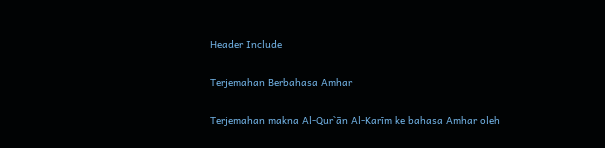Header Include

Terjemahan Berbahasa Amhar

Terjemahan makna Al-Qur`ān Al-Karīm ke bahasa Amhar oleh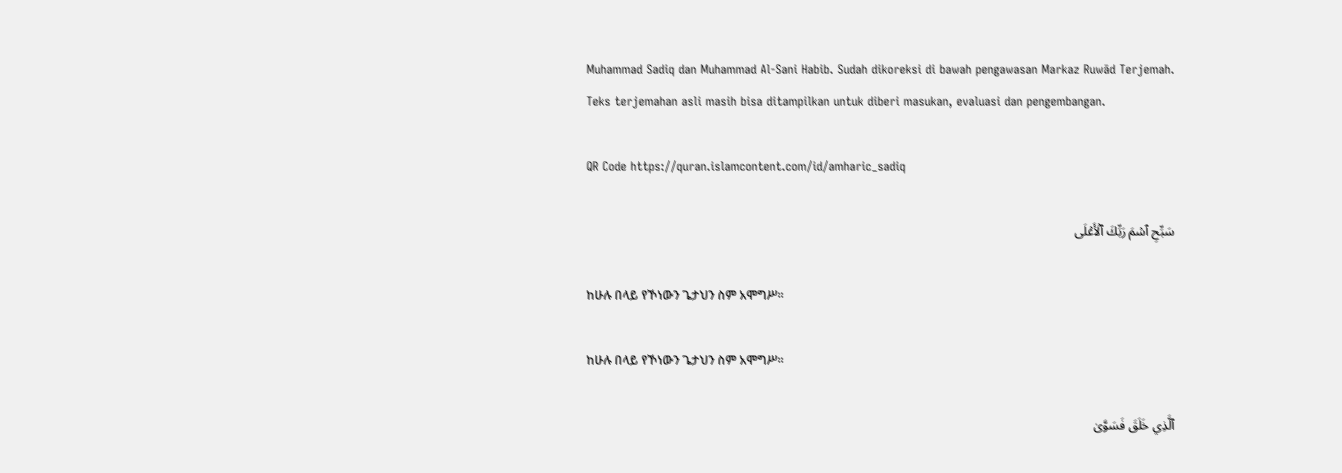Muhammad Sadiq dan Muhammad Al-Sani Habib. Sudah dikoreksi di bawah pengawasan Markaz Ruwād Terjemah. Teks terjemahan asli masih bisa ditampilkan untuk diberi masukan, evaluasi dan pengembangan.

QR Code https://quran.islamcontent.com/id/amharic_sadiq

سَبِّحِ ٱسۡمَ رَبِّكَ ٱلۡأَعۡلَى

ከሁሉ በላይ የኾነውን ጌታህን ስም አሞግሥ፡፡

ከሁሉ በላይ የኾነውን ጌታህን ስም አሞግሥ፡፡

ٱلَّذِي خَلَقَ فَسَوَّىٰ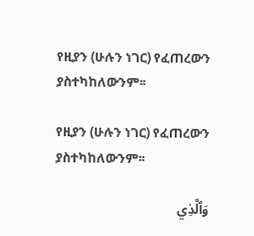የዚያን (ሁሉን ነገር) የፈጠረውን ያስተካከለውንም፡፡

የዚያን (ሁሉን ነገር) የፈጠረውን ያስተካከለውንም፡፡

وَٱلَّذِي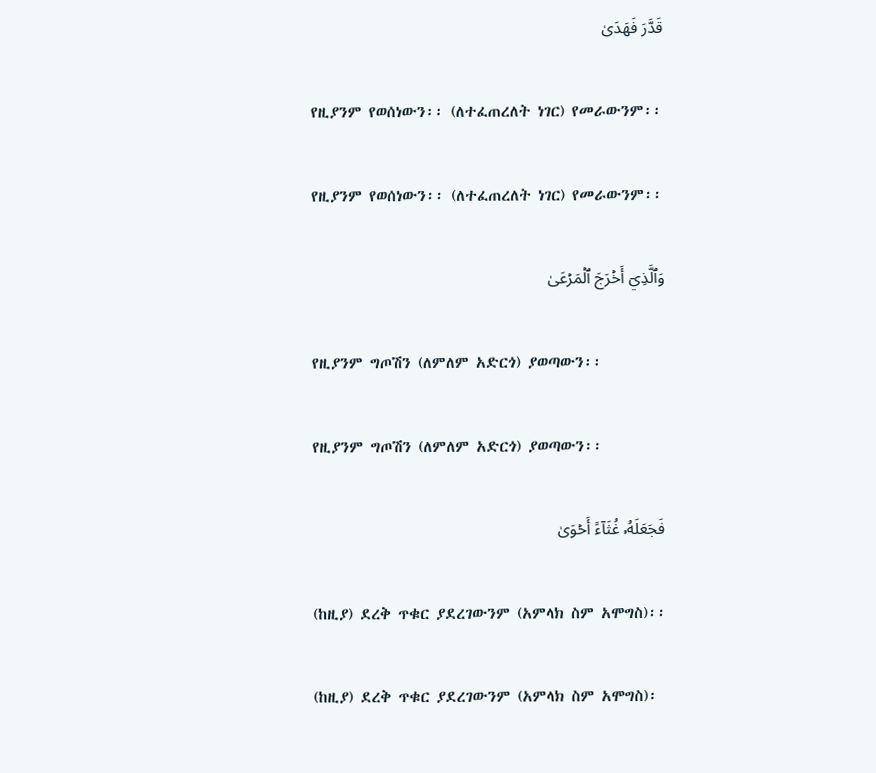قَدَّرَ فَهَدَىٰ

የዚያንም የወሰነውን፡፡ (ለተፈጠረለት ነገር) የመራውንም፡፡

የዚያንም የወሰነውን፡፡ (ለተፈጠረለት ነገር) የመራውንም፡፡

وَٱلَّذِيٓ أَخۡرَجَ ٱلۡمَرۡعَىٰ

የዚያንም ግጦሽን (ለምለም አድርጎ) ያወጣውን፡፡

የዚያንም ግጦሽን (ለምለም አድርጎ) ያወጣውን፡፡

فَجَعَلَهُۥ غُثَآءً أَحۡوَىٰ

(ከዚያ) ደረቅ ጥቁር ያደረገውንም (አምላክ ስም አሞግስ)፡፡

(ከዚያ) ደረቅ ጥቁር ያደረገውንም (አምላክ ስም አሞግስ)፡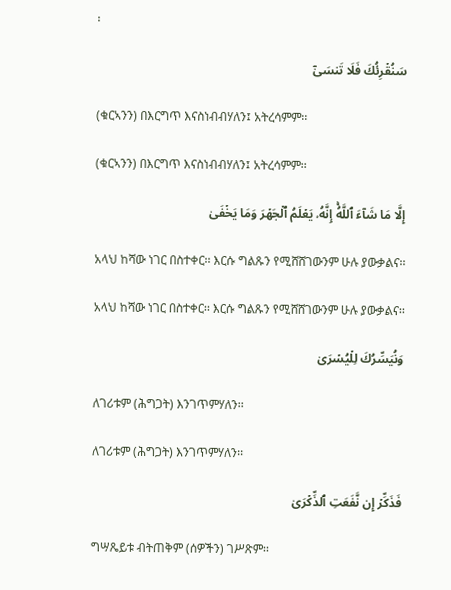፡

سَنُقۡرِئُكَ فَلَا تَنسَىٰٓ

(ቁርኣንን) በእርግጥ እናስነብብሃለን፤ አትረሳምም፡፡

(ቁርኣንን) በእርግጥ እናስነብብሃለን፤ አትረሳምም፡፡

إِلَّا مَا شَآءَ ٱللَّهُۚ إِنَّهُۥ يَعۡلَمُ ٱلۡجَهۡرَ وَمَا يَخۡفَىٰ

አላህ ከሻው ነገር በስተቀር፡፡ እርሱ ግልጹን የሚሸሸገውንም ሁሉ ያውቃልና፡፡

አላህ ከሻው ነገር በስተቀር፡፡ እርሱ ግልጹን የሚሸሸገውንም ሁሉ ያውቃልና፡፡

وَنُيَسِّرُكَ لِلۡيُسۡرَىٰ

ለገሪቱም (ሕግጋት) እንገጥምሃለን፡፡

ለገሪቱም (ሕግጋት) እንገጥምሃለን፡፡

فَذَكِّرۡ إِن نَّفَعَتِ ٱلذِّكۡرَىٰ

ግሣጼይቱ ብትጠቅም (ሰዎችን) ገሥጽም፡፡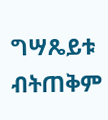ግሣጼይቱ ብትጠቅም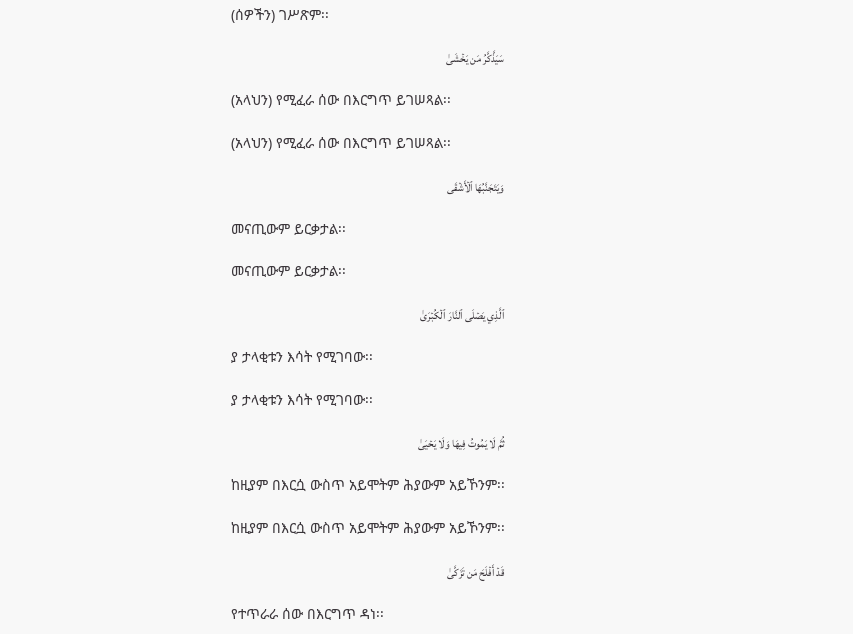(ሰዎችን) ገሥጽም፡፡

سَيَذَّكَّرُ مَن يَخۡشَىٰ

(አላህን) የሚፈራ ሰው በእርግጥ ይገሠጻል፡፡

(አላህን) የሚፈራ ሰው በእርግጥ ይገሠጻል፡፡

وَيَتَجَنَّبُهَا ٱلۡأَشۡقَى

መናጢውም ይርቃታል፡፡

መናጢውም ይርቃታል፡፡

ٱلَّذِي يَصۡلَى ٱلنَّارَ ٱلۡكُبۡرَىٰ

ያ ታላቂቱን እሳት የሚገባው፡፡

ያ ታላቂቱን እሳት የሚገባው፡፡

ثُمَّ لَا يَمُوتُ فِيهَا وَلَا يَحۡيَىٰ

ከዚያም በእርሷ ውስጥ አይሞትም ሕያውም አይኾንም፡፡

ከዚያም በእርሷ ውስጥ አይሞትም ሕያውም አይኾንም፡፡

قَدۡ أَفۡلَحَ مَن تَزَكَّىٰ

የተጥራራ ሰው በእርግጥ ዳነ፡፡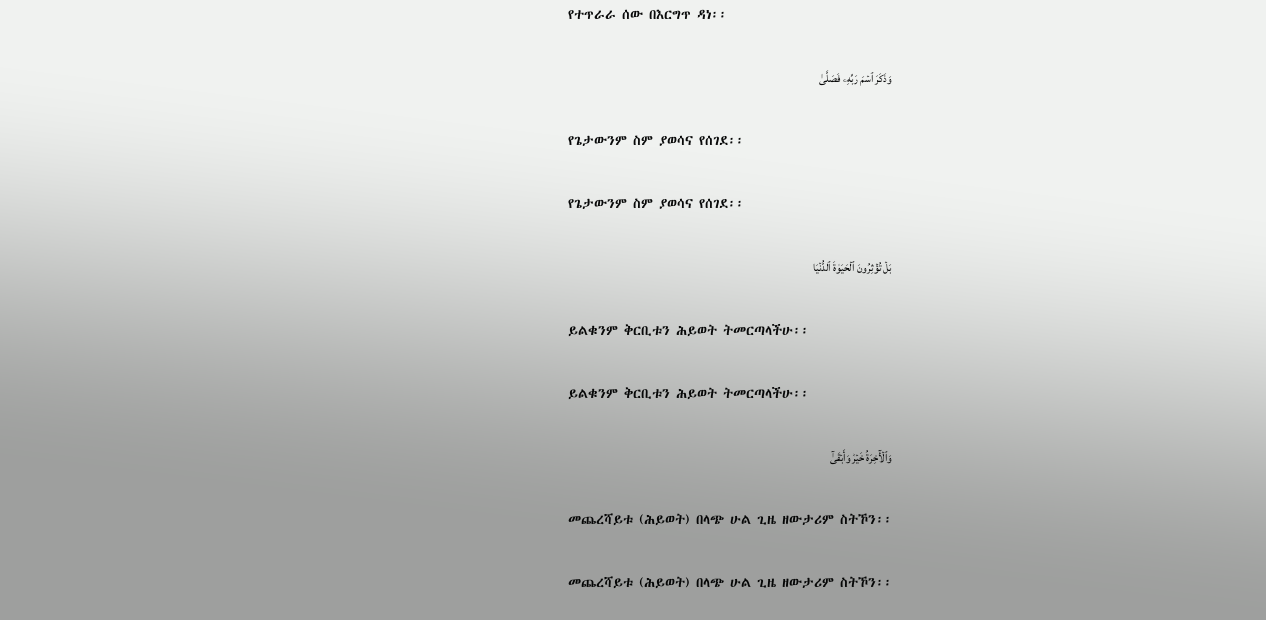የተጥራራ ሰው በእርግጥ ዳነ፡፡

وَذَكَرَ ٱسۡمَ رَبِّهِۦ فَصَلَّىٰ

የጌታውንም ስም ያወሳና የሰገደ፡፡

የጌታውንም ስም ያወሳና የሰገደ፡፡

بَلۡ تُؤۡثِرُونَ ٱلۡحَيَوٰةَ ٱلدُّنۡيَا

ይልቁንም ቅርቢቱን ሕይወት ትመርጣላችሁ፡፡

ይልቁንም ቅርቢቱን ሕይወት ትመርጣላችሁ፡፡

وَٱلۡأٓخِرَةُ خَيۡرٞ وَأَبۡقَىٰٓ

መጨረሻይቱ (ሕይወት) በላጭ ሁል ጊዜ ዘውታሪም ስትኾን፡፡

መጨረሻይቱ (ሕይወት) በላጭ ሁል ጊዜ ዘውታሪም ስትኾን፡፡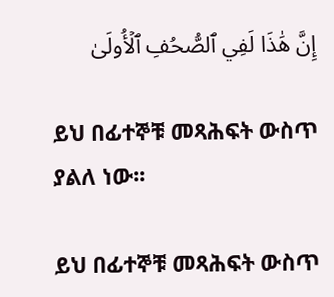إِنَّ هَٰذَا لَفِي ٱلصُّحُفِ ٱلۡأُولَىٰ

ይህ በፊተኞቹ መጻሕፍት ውስጥ ያልለ ነው፡፡

ይህ በፊተኞቹ መጻሕፍት ውስጥ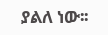ያልለ ነው፡፡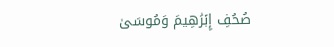صُحُفِ إِبۡرَٰهِيمَ وَمُوسَىٰ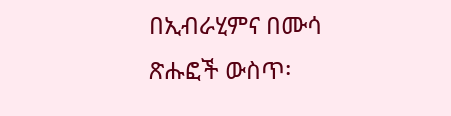በኢብራሂምና በሙሳ ጽሑፎች ውስጥ፡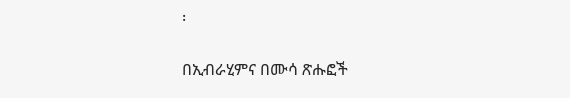፡

በኢብራሂምና በሙሳ ጽሑፎች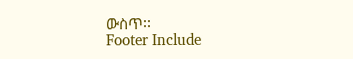ውስጥ፡፡
Footer Include